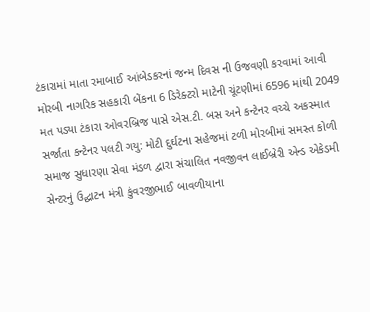ટંકારામાં માતા રમાબાઈ આંબેડકરનાં જન્મ દિવસ ની ઉજવણી કરવામાં આવી મોરબી નાગરિક સહકારી બેંકના 6 ડિરેક્ટરો માટેની ચૂંટણીમાં 6596 માંથી 2049 મત પડ્યા ટંકારા ઓવરબ્રિજ પાસે એસ.ટી. બસ અને કન્ટેનર વચ્ચે અકસ્માત સર્જાતા કન્ટેનર પલટી ગયુ: મોટી દુર્ઘટના સહેજમાં ટળી મોરબીમાં સમસ્ત કોળી સમાજ સુધારણા સેવા મંડળ દ્વારા સંચાલિત નવજીવન લાઈબ્રેરી એન્ડ એકેડમી સેન્ટરનું ઉદ્ઘાટન મંત્રી કુંવરજીભાઈ બાવળીયાના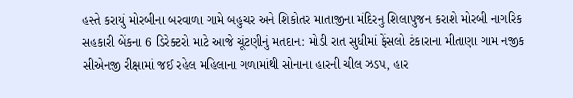હસ્તે કરાયું મોરબીના બરવાળા ગામે બહુચર અને શિકોતર માતાજીના મંદિરનુ શિલાપુજન કરાશે મોરબી નાગરિક સહકારી બેંકના 6 ડિરેક્ટરો માટે આજે ચૂંટણીનું મતદાન: મોડી રાત સુધીમાં ફેંસલો ટંકારાના મીતાણા ગામ નજીક સીએનજી રીક્ષામાં જઈ રહેલ મહિલાના ગળામાંથી સોનાના હારની ચીલ ઝડપ, હાર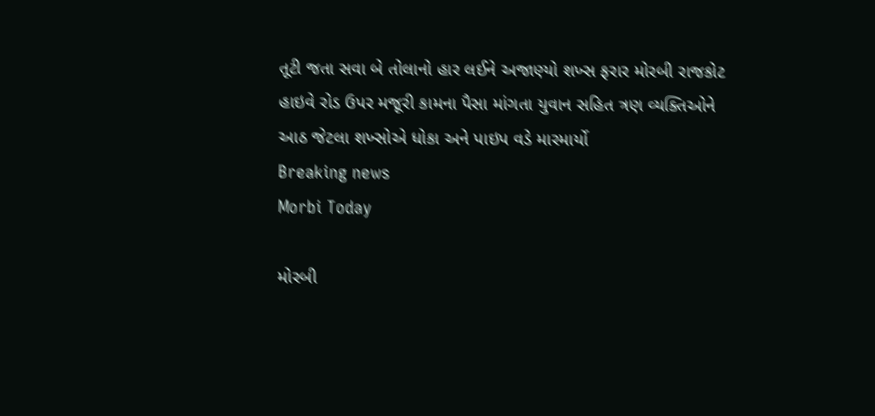તૂટી જતા સવા બે તોલાનો હાર લઈને અજાણ્યો શખ્સ ફરાર મોરબી રાજકોટ હાઇવે રોડ ઉપર મજૂરી કામના પૈસા માંગતા યુવાન સહિત ત્રણ વ્યક્તિઓને આઠ જેટલા શખ્સોએ ધોકા અને પાઇપ વડે મારમાર્યો
Breaking news
Morbi Today

મોરબી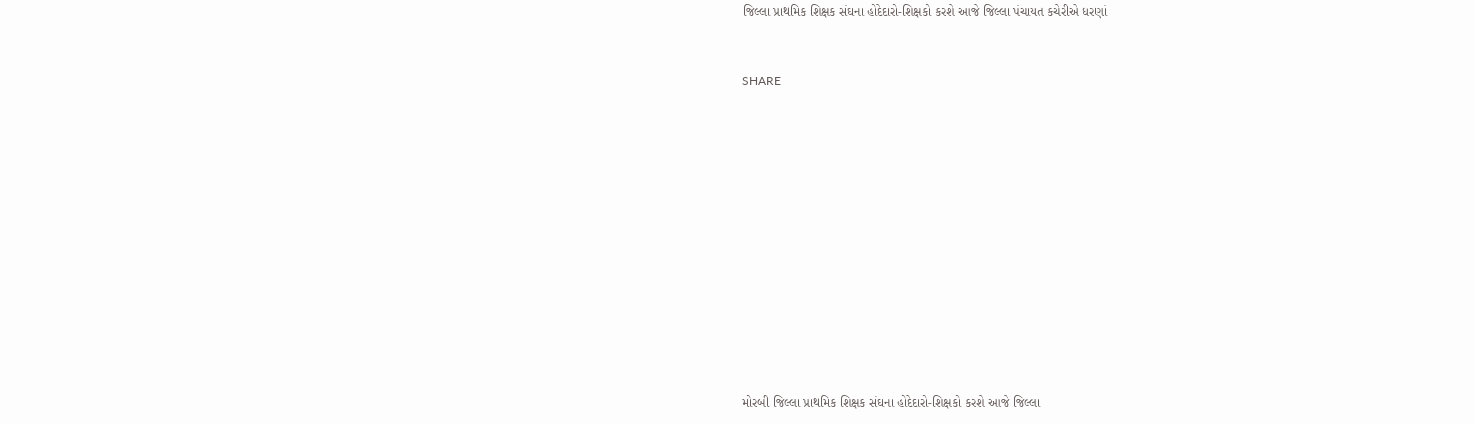જિલ્લા પ્રાથમિક શિક્ષક સંઘના હોદેદારો-શિક્ષકો કરશે આજે જિલ્લા પંચાયત કચેરીએ ધરણાં


SHARE













મોરબી જિલ્લા પ્રાથમિક શિક્ષક સંઘના હોદેદારો-શિક્ષકો કરશે આજે જિલ્લા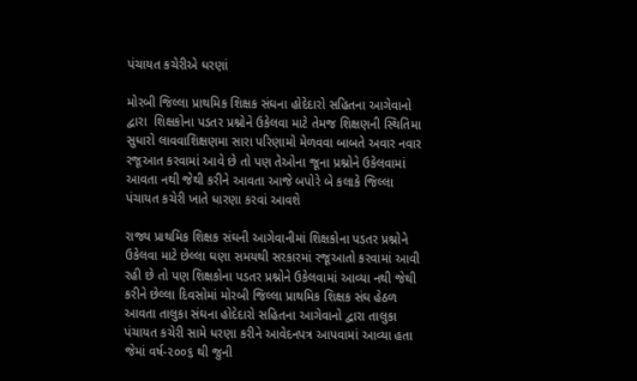પંચાયત કચેરીએ ધરણાં

મોરબી જિલ્લા પ્રાથમિક શિક્ષક સંઘના હોદેદારો સહિતના આગેવાનો દ્વારા  શિક્ષકોના પડતર પ્રશ્નોને ઉકેલવા માટે તેમજ શિક્ષણની સ્થિતિમા સુધારો લાવવાશિક્ષણમા સારા પરિણામો મેળવવા બાબતે અવાર નવાર રજૂઆત કરવામાં આવે છે તો પણ તેઓના જૂના પ્રશ્નોને ઉકેલવામાં આવતા નથી જેથી કરીને આવતા આજે બપોરે બે કલાકે જિલ્લા પંચાયત કચેરી ખાતે ધારણા કરવાં આવશે

રાજ્ય પ્રાથમિક શિક્ષક સંઘની આગેવાનીમાં શિક્ષકોના પડતર પ્રશ્નોને ઉકેલવા માટે છેલ્લા ઘણા સમયથી સરકારમાં રજૂઆતો કરવામાં આવી રહી છે તો પણ શિક્ષકોના પડતર પ્રશ્નોને ઉકેલવામાં આવ્યા નથી જેથી કરીને છેલ્લા દિવસોમાં મોરબી જિલ્લા પ્રાથમિક શિક્ષક સંઘ હેઠળ આવતા તાલુકા સંઘના હોદેદારો સહિતના આગેવાનો દ્વારા તાલુકા પંચાયત કચેરી સામે ધરણા કરીને આવેદનપત્ર આપવામાં આવ્યા હતા જેમાં વર્ષ-૨૦૦૬ થી જુની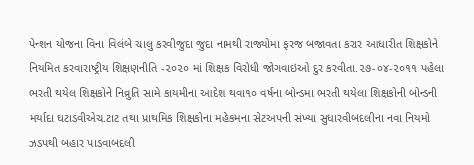પેન્શન યોજના વિના વિલંબે ચાલુ કરવીજુદા જુદા નામથી રાજ્યોમા ફરજ બજાવતા કરાર આધારીત શિક્ષકોને નિયમિત કરવારાષ્ટ્રીય શિક્ષણનીતિ -૨૦૨૦ માં શિક્ષક વિરોધી જોગવાઇઓ દુર કરવીતા.૨૭-૦૪-૨૦૧૧ પહેલા ભરતી થયેલ શિક્ષકોને નિવ્રુતિ સામે કાયમીના આદેશ થવા૧૦ વર્ષના બોન્ડમા ભરતી થયેલા શિક્ષકોની બોન્ડની મર્યાદા ઘટાડવીએચ.ટાટ તથા પ્રાથમિક શિક્ષકોના મહેકમના સેટઅપની સંખ્યા સુધારવીબદલીના નવા નિયમો ઝડપથી બહાર પાડવાબદલી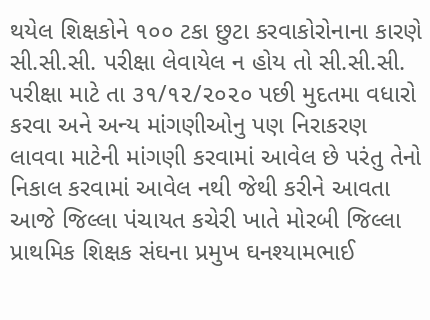થયેલ શિક્ષકોને ૧૦૦ ટકા છુટા કરવાકોરોનાના કારણે સી.સી.સી. પરીક્ષા લેવાયેલ ન હોય તો સી.સી.સી. પરીક્ષા માટે તા ૩૧/૧૨/૨૦૨૦ પછી મુદતમા વધારો કરવા અને અન્ય માંગણીઓનુ પણ નિરાકરણ લાવવા માટેની માંગણી કરવામાં આવેલ છે પરંતુ તેનો નિકાલ કરવામાં આવેલ નથી જેથી કરીને આવતા આજે જિલ્લા પંચાયત કચેરી ખાતે મોરબી જિલ્લા પ્રાથમિક શિક્ષક સંઘના પ્રમુખ ઘનશ્યામભાઈ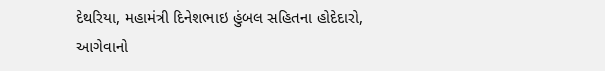દેથરિયા, મહામંત્રી દિનેશભાઇ હુંબલ સહિતના હોદેદારો, આગેવાનો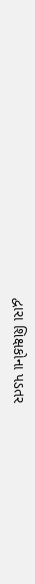દ્વારા શિક્ષકોના પડતર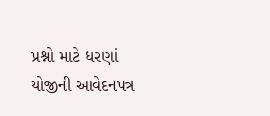પ્રશ્નો માટે ધરણાં યોજીની આવેદનપત્ર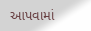આપવામાં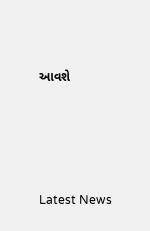આવશે






Latest News